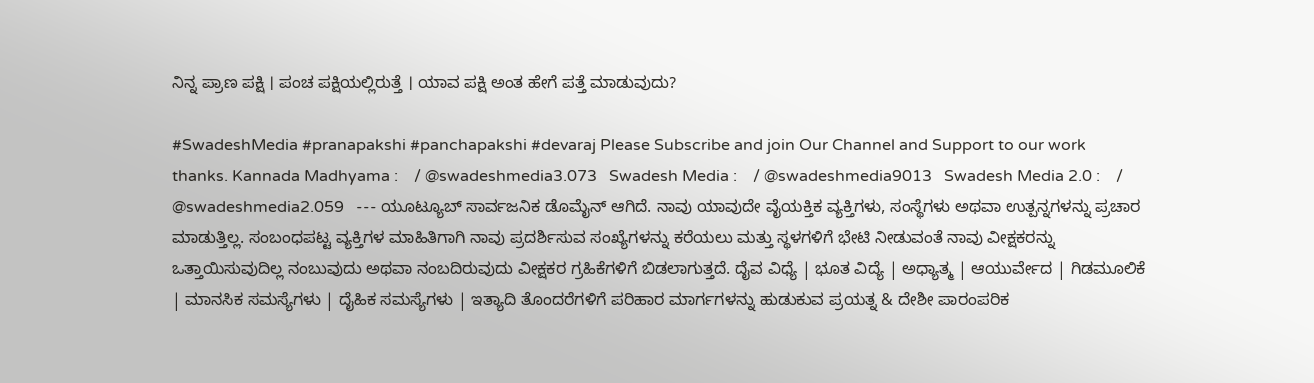ನಿನ್ನ ಪ್ರಾಣ ಪಕ್ಷಿ । ಪಂಚ ಪಕ್ಷಿಯಲ್ಲಿರುತ್ತೆ । ಯಾವ ಪಕ್ಷಿ ಅಂತ ಹೇಗೆ ಪತ್ತೆ ಮಾಡುವುದು?

#SwadeshMedia #pranapakshi #panchapakshi #devaraj Please Subscribe and join Our Channel and Support to our work thanks. Kannada Madhyama :    / @swadeshmedia3.073   Swadesh Media :    / @swadeshmedia9013   Swadesh Media 2.0 :    / @swadeshmedia2.059   --- ಯೂಟ್ಯೂಬ್ ಸಾರ್ವಜನಿಕ ಡೊಮೈನ್ ಆಗಿದೆ. ನಾವು ಯಾವುದೇ ವೈಯಕ್ತಿಕ ವ್ಯಕ್ತಿಗಳು, ಸಂಸ್ಥೆಗಳು ಅಥವಾ ಉತ್ಪನ್ನಗಳನ್ನು ಪ್ರಚಾರ ಮಾಡುತ್ತಿಲ್ಲ. ಸಂಬಂಧಪಟ್ಟ ವ್ಯಕ್ತಿಗಳ ಮಾಹಿತಿಗಾಗಿ ನಾವು ಪ್ರದರ್ಶಿಸುವ ಸಂಖ್ಯೆಗಳನ್ನು ಕರೆಯಲು ಮತ್ತು ಸ್ಥಳಗಳಿಗೆ ಭೇಟಿ ನೀಡುವಂತೆ ನಾವು ವೀಕ್ಷಕರನ್ನು ಒತ್ತಾಯಿಸುವುದಿಲ್ಲ ನಂಬುವುದು ಅಥವಾ ನಂಬದಿರುವುದು ವೀಕ್ಷಕರ ಗ್ರಹಿಕೆಗಳಿಗೆ ಬಿಡಲಾಗುತ್ತದೆ. ದೈವ ವಿಧ್ಯೆ | ಭೂತ ವಿದ್ಯೆ | ಅಧ್ಯಾತ್ಮ | ಆಯುರ್ವೇದ | ಗಿಡಮೂಲಿಕೆ | ಮಾನಸಿಕ ಸಮಸ್ಯೆಗಳು | ದೈಹಿಕ ಸಮಸ್ಯೆಗಳು | ಇತ್ಯಾದಿ ತೊಂದರೆಗಳಿಗೆ ಪರಿಹಾರ ಮಾರ್ಗಗಳನ್ನು ಹುಡುಕುವ ಪ್ರಯತ್ನ & ದೇಶೀ ಪಾರಂಪರಿಕ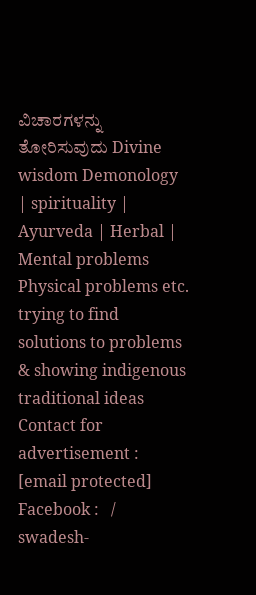ವಿಚಾರಗಳನ್ನು ತೋರಿಸುವುದು Divine wisdom Demonology | spirituality | Ayurveda | Herbal | Mental problems Physical problems etc. trying to find solutions to problems & showing indigenous traditional ideas Contact for advertisement : [email protected] Facebook :   / swadesh-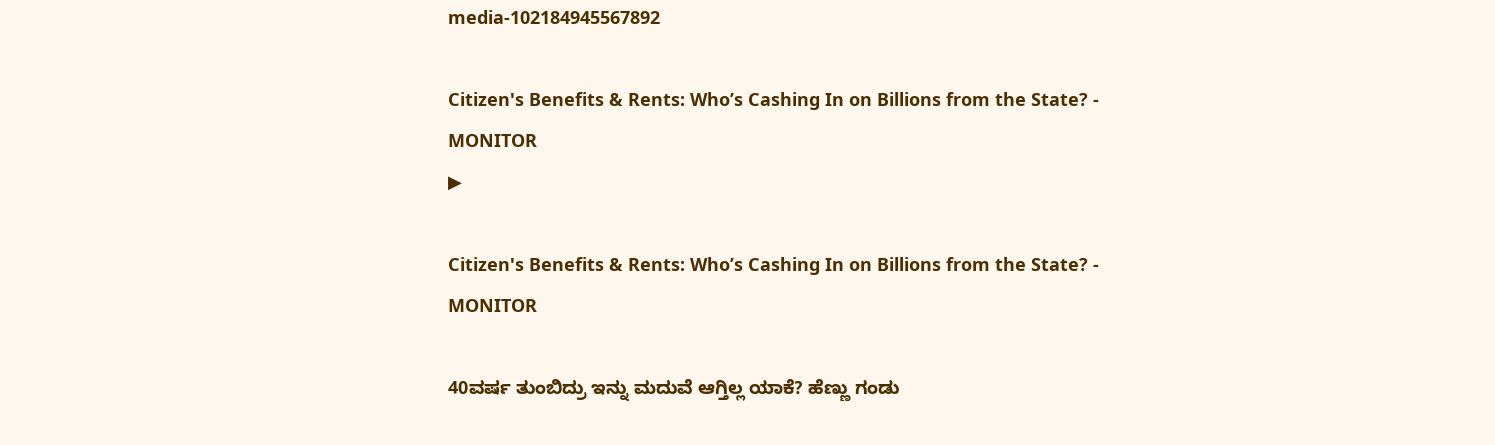media-102184945567892

Citizen's Benefits & Rents: Who’s Cashing In on Billions from the State? - MONITOR
▶

Citizen's Benefits & Rents: Who’s Cashing In on Billions from the State? - MONITOR

40ವರ್ಷ ತುಂಬಿದ್ರು ಇನ್ನು ಮದುವೆ ಆಗ್ತಿಲ್ಲ ಯಾಕೆ? ಹೆಣ್ಣು ಗಂಡು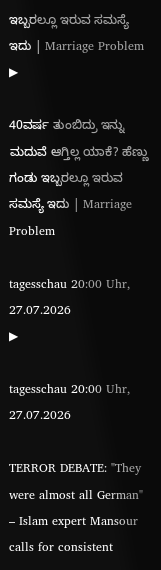ಇಬ್ಬರಲ್ಲೂ ಇರುವ ಸಮಸ್ಯೆ ಇದು | Marriage Problem
▶

40ವರ್ಷ ತುಂಬಿದ್ರು ಇನ್ನು ಮದುವೆ ಆಗ್ತಿಲ್ಲ ಯಾಕೆ? ಹೆಣ್ಣು ಗಂಡು ಇಬ್ಬರಲ್ಲೂ ಇರುವ ಸಮಸ್ಯೆ ಇದು | Marriage Problem

tagesschau 20:00 Uhr, 27.07.2026
▶

tagesschau 20:00 Uhr, 27.07.2026

TERROR DEBATE: "They were almost all German" – Islam expert Mansour calls for consistent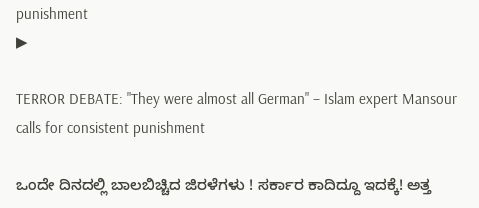punishment
▶

TERROR DEBATE: "They were almost all German" – Islam expert Mansour calls for consistent punishment

ಒಂದೇ ದಿನದಲ್ಲಿ ಬಾಲಬಿಚ್ಚಿದ ಜಿರಳೆಗಳು ! ಸರ್ಕಾರ ಕಾದಿದ್ದೂ ಇದಕ್ಕೆ! ಅತ್ತ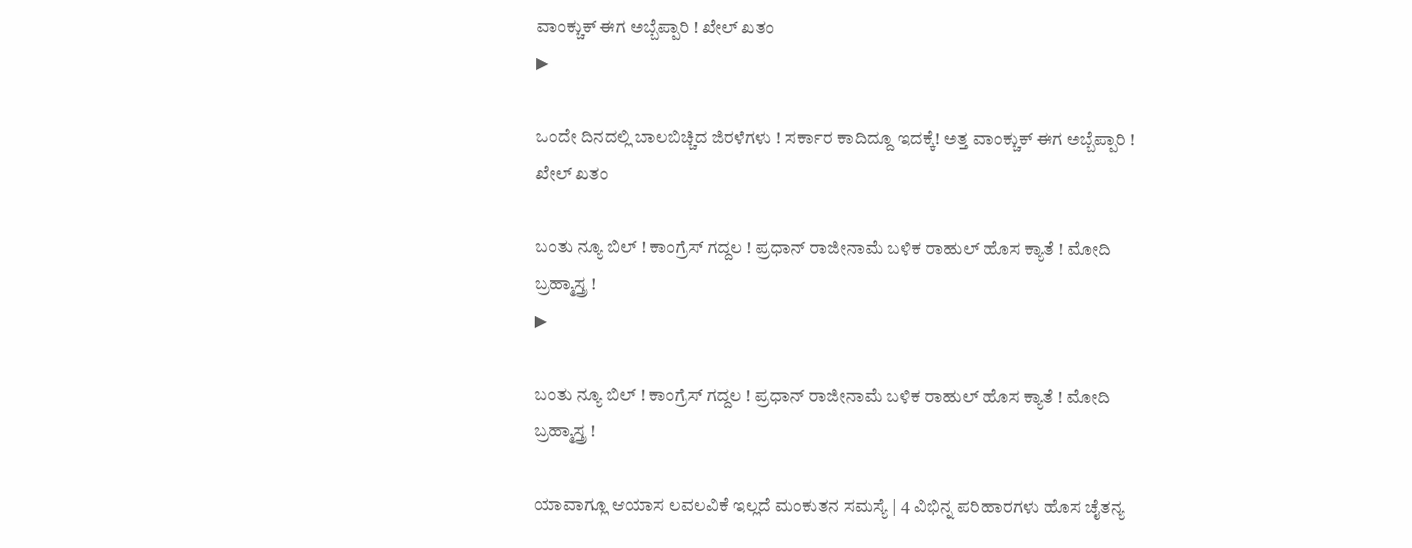ವಾಂಕ್ಚುಕ್ ಈಗ ಅಬ್ಬೆಪ್ಪಾರಿ ! ಖೇಲ್ ಖತಂ
▶

ಒಂದೇ ದಿನದಲ್ಲಿ ಬಾಲಬಿಚ್ಚಿದ ಜಿರಳೆಗಳು ! ಸರ್ಕಾರ ಕಾದಿದ್ದೂ ಇದಕ್ಕೆ! ಅತ್ತ ವಾಂಕ್ಚುಕ್ ಈಗ ಅಬ್ಬೆಪ್ಪಾರಿ ! ಖೇಲ್ ಖತಂ

ಬಂತು ನ್ಯೂ ಬಿಲ್ ! ಕಾಂಗ್ರೆಸ್ ಗದ್ದಲ ! ಪ್ರಧಾನ್ ರಾಜೀನಾಮೆ ಬಳಿಕ ರಾಹುಲ್ ಹೊಸ ಕ್ಯಾತೆ ! ಮೋದಿ ಬ್ರಹ್ಮಾಸ್ತ್ರ !
▶

ಬಂತು ನ್ಯೂ ಬಿಲ್ ! ಕಾಂಗ್ರೆಸ್ ಗದ್ದಲ ! ಪ್ರಧಾನ್ ರಾಜೀನಾಮೆ ಬಳಿಕ ರಾಹುಲ್ ಹೊಸ ಕ್ಯಾತೆ ! ಮೋದಿ ಬ್ರಹ್ಮಾಸ್ತ್ರ !

ಯಾವಾಗ್ಲೂ ಆಯಾಸ ಲವಲವಿಕೆ ಇಲ್ಲದೆ ಮಂಕುತನ ಸಮಸ್ಯೆ | 4 ವಿಭಿನ್ನ ಪರಿಹಾರಗಳು ಹೊಸ ಚೈತನ್ಯ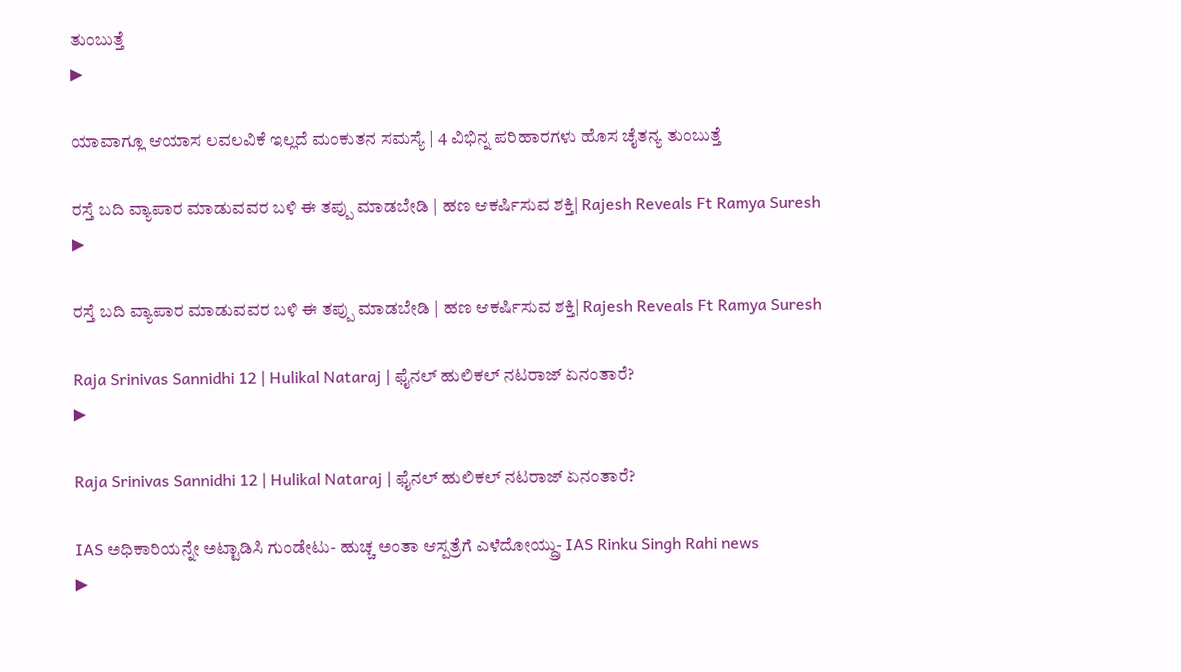ತುಂಬುತ್ತೆ
▶

ಯಾವಾಗ್ಲೂ ಆಯಾಸ ಲವಲವಿಕೆ ಇಲ್ಲದೆ ಮಂಕುತನ ಸಮಸ್ಯೆ | 4 ವಿಭಿನ್ನ ಪರಿಹಾರಗಳು ಹೊಸ ಚೈತನ್ಯ ತುಂಬುತ್ತೆ

ರಸ್ತೆ ಬದಿ ವ್ಯಾಪಾರ ಮಾಡುವವರ ಬಳಿ ಈ ತಪ್ಪು ಮಾಡಬೇಡಿ | ಹಣ ಆಕರ್ಷಿಸುವ ಶಕ್ತಿ| Rajesh Reveals Ft Ramya Suresh
▶

ರಸ್ತೆ ಬದಿ ವ್ಯಾಪಾರ ಮಾಡುವವರ ಬಳಿ ಈ ತಪ್ಪು ಮಾಡಬೇಡಿ | ಹಣ ಆಕರ್ಷಿಸುವ ಶಕ್ತಿ| Rajesh Reveals Ft Ramya Suresh

Raja Srinivas Sannidhi 12 | Hulikal Nataraj | ಫೈನಲ್ ಹುಲಿಕಲ್ ನಟರಾಜ್ ಏನಂತಾರೆ?
▶

Raja Srinivas Sannidhi 12 | Hulikal Nataraj | ಫೈನಲ್ ಹುಲಿಕಲ್ ನಟರಾಜ್ ಏನಂತಾರೆ?

IAS ಅಧಿಕಾರಿಯನ್ನೇ ಅಟ್ಟಾಡಿಸಿ ಗುಂಡೇಟು- ಹುಚ್ಚ ಅಂತಾ ಆಸ್ಪತ್ರೆಗೆ ಎಳೆದೋಯ್ದ್ರು- IAS Rinku Singh Rahi news
▶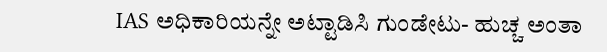IAS ಅಧಿಕಾರಿಯನ್ನೇ ಅಟ್ಟಾಡಿಸಿ ಗುಂಡೇಟು- ಹುಚ್ಚ ಅಂತಾ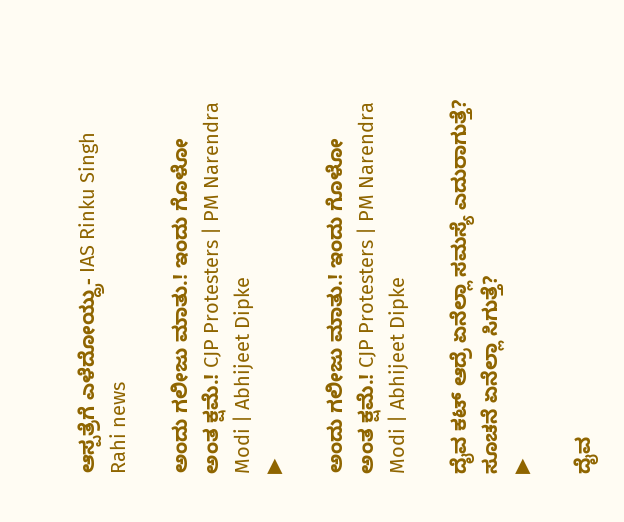ಆಸ್ಪತ್ರೆಗೆ ಎಳೆದೋಯ್ದ್ರು- IAS Rinku Singh Rahi news

ಅಂದು ಗಲೀಜು ಮಾತು.! ಇಂದು ಗೊಳೋ ಅಂತ ಕ್ಷಮೆ.! CJP Protesters | PM Narendra Modi | Abhijeet Dipke
▶

ಅಂದು ಗಲೀಜು ಮಾತು.! ಇಂದು ಗೊಳೋ ಅಂತ ಕ್ಷಮೆ.! CJP Protesters | PM Narendra Modi | Abhijeet Dipke

ದೈವ ಕಟ್ ಆದ್ರೆ ಏನೆಲ್ಲಾ ಸಮಸ್ಯೆ ಎದುರಾಗುತ್ತೆ? ಸೂಚನೆ ಏನೆಲ್ಲಾ ಸಿಗುತ್ತೆ?
▶

ದೈವ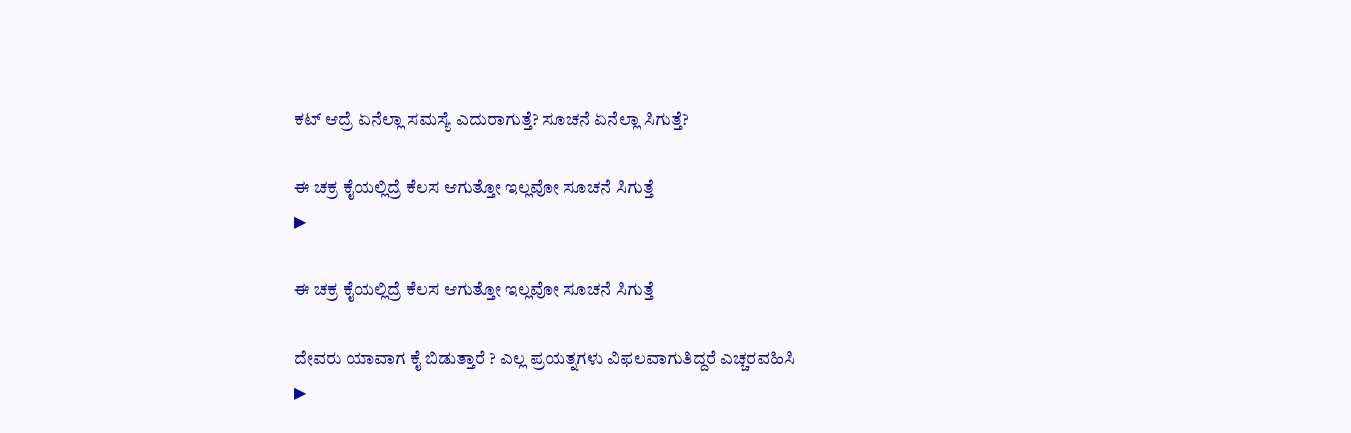ಕಟ್ ಆದ್ರೆ ಏನೆಲ್ಲಾ ಸಮಸ್ಯೆ ಎದುರಾಗುತ್ತೆ? ಸೂಚನೆ ಏನೆಲ್ಲಾ ಸಿಗುತ್ತೆ?

ಈ ಚಕ್ರ ಕೈಯಲ್ಲಿದ್ರೆ ಕೆಲಸ ಆಗುತ್ತೋ ಇಲ್ಲವೋ ಸೂಚನೆ ಸಿಗುತ್ತೆ
▶

ಈ ಚಕ್ರ ಕೈಯಲ್ಲಿದ್ರೆ ಕೆಲಸ ಆಗುತ್ತೋ ಇಲ್ಲವೋ ಸೂಚನೆ ಸಿಗುತ್ತೆ

ದೇವರು ಯಾವಾಗ ಕೈ ಬಿಡುತ್ತಾರೆ ? ಎಲ್ಲ ಪ್ರಯತ್ನಗಳು ವಿಫಲವಾಗುತಿದ್ದರೆ ಎಚ್ಚರವಹಿಸಿ
▶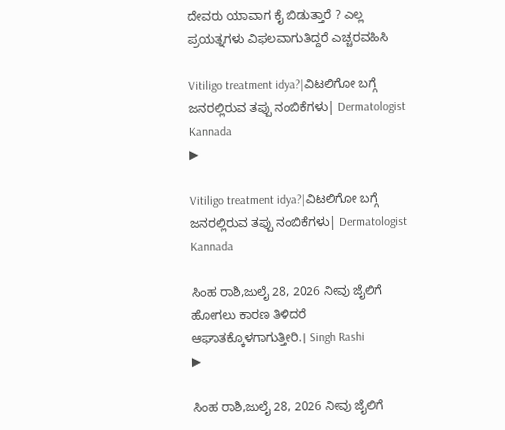ದೇವರು ಯಾವಾಗ ಕೈ ಬಿಡುತ್ತಾರೆ ? ಎಲ್ಲ ಪ್ರಯತ್ನಗಳು ವಿಫಲವಾಗುತಿದ್ದರೆ ಎಚ್ಚರವಹಿಸಿ

Vitiligo treatment idya?|ವಿಟಲಿಗೋ ಬಗ್ಗೆ ಜನರಲ್ಲಿರುವ ತಪ್ಪು ನಂಬಿಕೆಗಳು| Dermatologist Kannada
▶

Vitiligo treatment idya?|ವಿಟಲಿಗೋ ಬಗ್ಗೆ ಜನರಲ್ಲಿರುವ ತಪ್ಪು ನಂಬಿಕೆಗಳು| Dermatologist Kannada

ಸಿಂಹ ರಾಶಿ,ಜುಲೈ 28, 2026 ನೀವು ಜೈಲಿಗೆ ಹೋಗಲು ಕಾರಣ ತಿಳಿದರೆ ಆಘಾತಕ್ಕೊಳಗಾಗುತ್ತೀರಿ.। Singh Rashi
▶

ಸಿಂಹ ರಾಶಿ,ಜುಲೈ 28, 2026 ನೀವು ಜೈಲಿಗೆ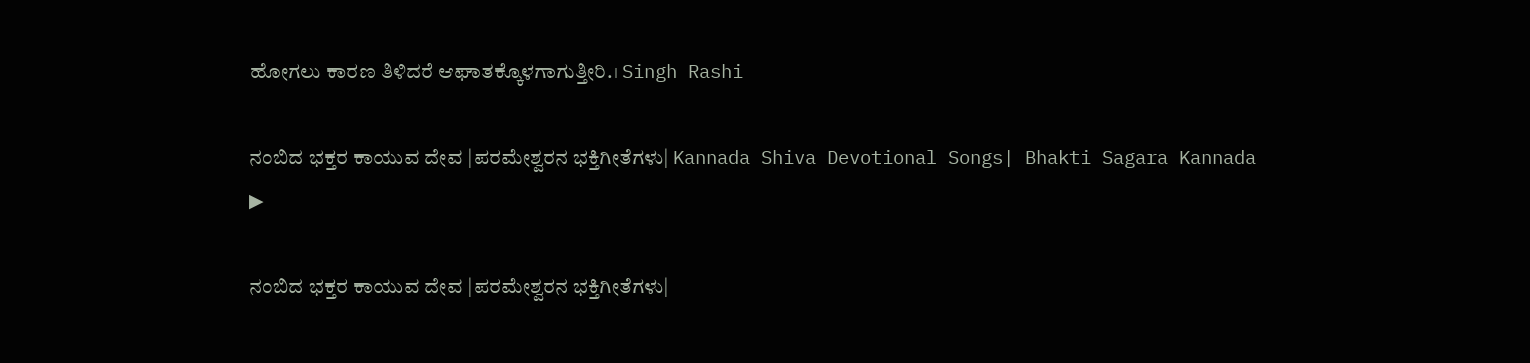ಹೋಗಲು ಕಾರಣ ತಿಳಿದರೆ ಆಘಾತಕ್ಕೊಳಗಾಗುತ್ತೀರಿ.। Singh Rashi

ನಂಬಿದ ಭಕ್ತರ ಕಾಯುವ ದೇವ |ಪರಮೇಶ್ವರನ ಭಕ್ತಿಗೀತೆಗಳು| Kannada Shiva Devotional Songs| Bhakti Sagara Kannada
▶

ನಂಬಿದ ಭಕ್ತರ ಕಾಯುವ ದೇವ |ಪರಮೇಶ್ವರನ ಭಕ್ತಿಗೀತೆಗಳು|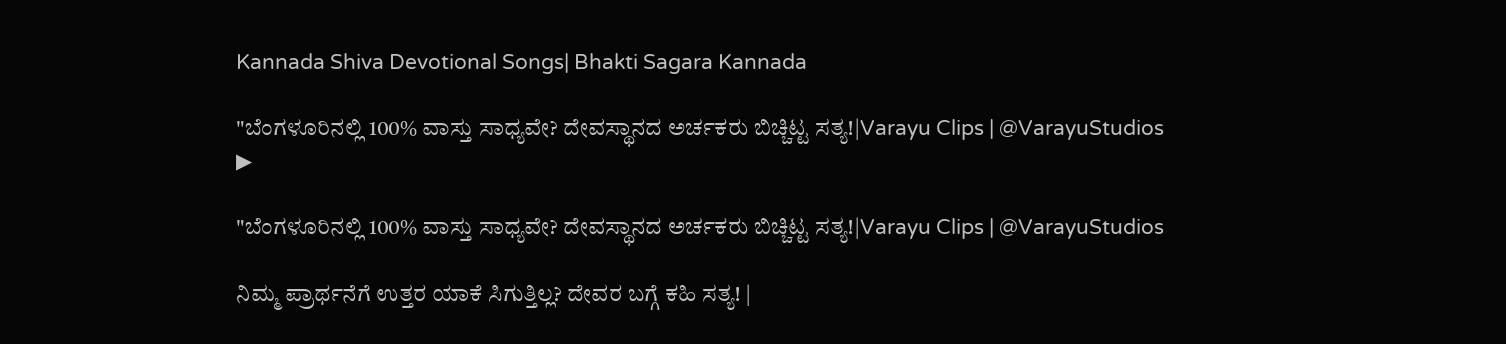Kannada Shiva Devotional Songs| Bhakti Sagara Kannada

"ಬೆಂಗಳೂರಿನಲ್ಲಿ 100% ವಾಸ್ತು ಸಾಧ್ಯವೇ? ದೇವಸ್ಥಾನದ ಅರ್ಚಕರು ಬಿಚ್ಚಿಟ್ಟ ಸತ್ಯ!|Varayu Clips | @VarayuStudios
▶

"ಬೆಂಗಳೂರಿನಲ್ಲಿ 100% ವಾಸ್ತು ಸಾಧ್ಯವೇ? ದೇವಸ್ಥಾನದ ಅರ್ಚಕರು ಬಿಚ್ಚಿಟ್ಟ ಸತ್ಯ!|Varayu Clips | @VarayuStudios

ನಿಮ್ಮ ಪ್ರಾರ್ಥನೆಗೆ ಉತ್ತರ ಯಾಕೆ ಸಿಗುತ್ತಿಲ್ಲ? ದೇವರ ಬಗ್ಗೆ ಕಹಿ ಸತ್ಯ! |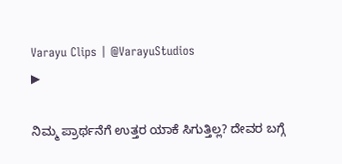Varayu Clips | @VarayuStudios
▶

ನಿಮ್ಮ ಪ್ರಾರ್ಥನೆಗೆ ಉತ್ತರ ಯಾಕೆ ಸಿಗುತ್ತಿಲ್ಲ? ದೇವರ ಬಗ್ಗೆ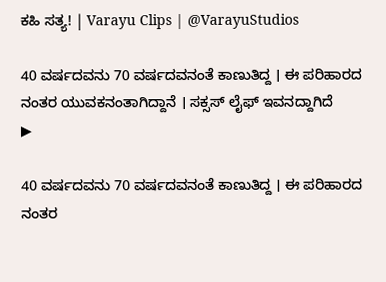ಕಹಿ ಸತ್ಯ! | Varayu Clips | @VarayuStudios

40 ವರ್ಷದವನು 70 ವರ್ಷದವನಂತೆ ಕಾಣುತಿದ್ದ । ಈ ಪರಿಹಾರದ ನಂತರ ಯುವಕನಂತಾಗಿದ್ದಾನೆ । ಸಕ್ಸಸ್ ಲೈಫ್ ಇವನದ್ದಾಗಿದೆ
▶

40 ವರ್ಷದವನು 70 ವರ್ಷದವನಂತೆ ಕಾಣುತಿದ್ದ । ಈ ಪರಿಹಾರದ ನಂತರ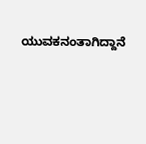ಯುವಕನಂತಾಗಿದ್ದಾನೆ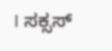। ಸಕ್ಸಸ್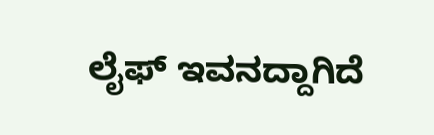ಲೈಫ್ ಇವನದ್ದಾಗಿದೆ